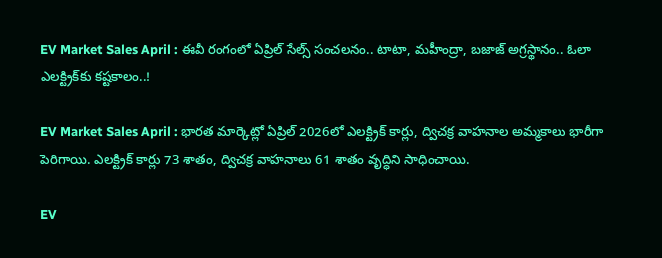EV Market Sales April : ఈవీ రంగంలో ఏప్రిల్ సేల్స్ సంచలనం.. టాటా, మహీంద్రా, బజాజ్ అగ్రస్థానం.. ఓలా ఎలక్ట్రిక్‌కు కష్టకాలం..!

EV Market Sales April : భారత మార్కెట్లో ఏప్రిల్ 2026లో ఎలక్ట్రిక్ కార్లు, ద్విచక్ర వాహనాల అమ్మకాలు భారీగా పెరిగాయి. ఎలక్ట్రిక్ కార్లు 73 శాతం, ద్విచక్ర వాహనాలు 61 శాతం వృద్ధిని సాధించాయి.

EV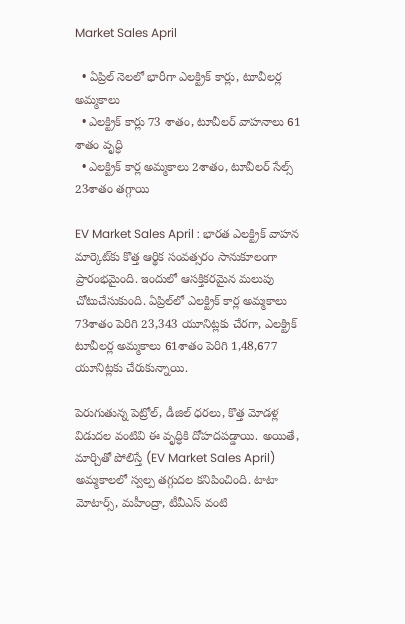Market Sales April

  • ఏప్రిల్ నెలలో భారీగా ఎలక్ట్రిక్ కార్లు, టూవీలర్ల అమ్మకాలు
  • ఎలక్ట్రిక్ కార్లు 73 శాతం, టూవీలర్ వాహనాలు 61 శాతం వృద్ధి
  • ఎలక్ట్రిక్ కార్ల అమ్మకాలు 2శాతం, టూవీలర్ సేల్స్ 23శాతం తగ్గాయి

EV Market Sales April : భారత ఎలక్ట్రిక్ వాహన మార్కెట్‌కు కొత్త ఆర్థిక సంవత్సరం సానుకూలంగా ప్రారంభమైంది. ఇందులో ఆసక్తికరమైన మలుపు చోటుచేసుకుంది. ఏప్రిల్‌లో ఎలక్ట్రిక్ కార్ల అమ్మకాలు 73శాతం పెరిగి 23,343 యూనిట్లకు చేరగా, ఎలక్ట్రిక్ టూవీలర్ల అమ్మకాలు 61శాతం పెరిగి 1,48,677 యూనిట్లకు చేరుకున్నాయి.

పెరుగుతున్న పెట్రోల్, డీజిల్ ధరలు, కొత్త మోడళ్ల విడుదల వంటివి ఈ వృద్ధికి దోహదపడ్డాయి. అయితే, మార్చితో పోలిస్తే (EV Market Sales April) అమ్మకాలలో స్వల్ప తగ్గుదల కనిపించింది. టాటా మోటార్స్, మహీంద్రా, టీవీఎస్ వంటి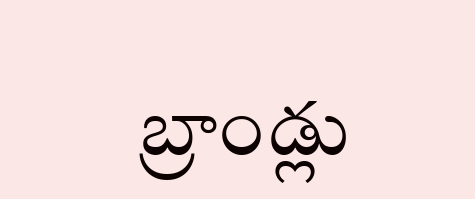బ్రాండ్లు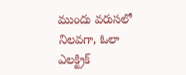ముందు వరుసలో నిలవగా, ఓలా ఎలక్ట్రిక్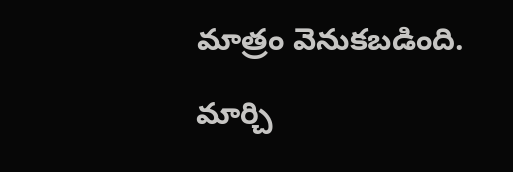మాత్రం వెనుకబడింది.

మార్చి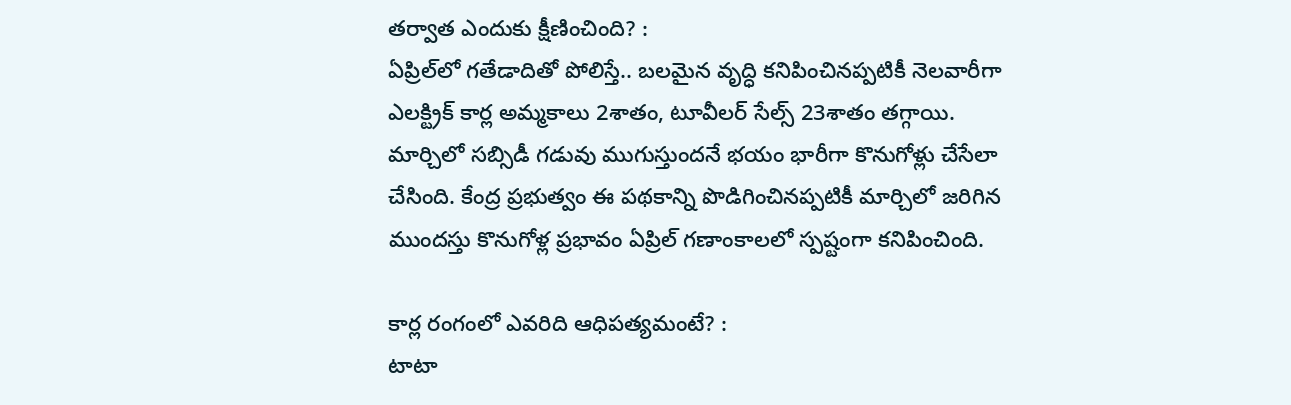తర్వాత ఎందుకు క్షీణించింది? :
ఏప్రిల్‌లో గతేడాదితో పోలిస్తే.. బలమైన వృద్ధి కనిపించినప్పటికీ నెలవారీగా ఎలక్ట్రిక్ కార్ల అమ్మకాలు 2శాతం, టూవీలర్ సేల్స్ 23శాతం తగ్గాయి. మార్చిలో సబ్సిడీ గడువు ముగుస్తుందనే భయం భారీగా కొనుగోళ్లు చేసేలా చేసింది. కేంద్ర ప్రభుత్వం ఈ పథకాన్ని పొడిగించినప్పటికీ మార్చిలో జరిగిన ముందస్తు కొనుగోళ్ల ప్రభావం ఏప్రిల్ గణాంకాలలో స్పష్టంగా కనిపించింది.

కార్ల రంగంలో ఎవరిది ఆధిపత్యమంటే? :
టాటా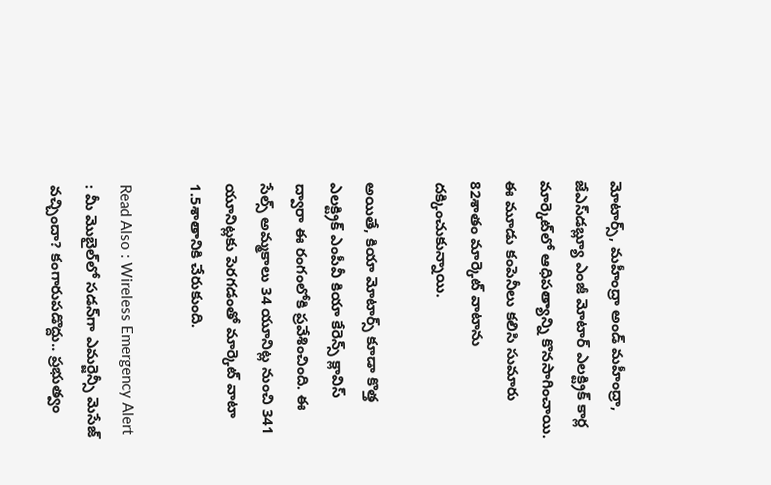మోటార్స్, మహీంద్రా అండ్ మహీంద్రా, జేఎస్‌డబ్ల్యూ ఎంజీ మోటార్ ఎలక్ట్రిక్ కార్ల మార్కెట్‌లో ఆధిపత్యాన్ని కొనసాగించాయి. ఈ మూడు కంపెనీలు కలిసి సుమారు 82శాతం మార్కెట్ వాటాను దక్కించుకున్నాయి.

అయితే, కియా మోటార్స్ కూడా కొత్త ఎలక్ట్రిక్ ఎంపీవీ కియా కేరెన్స్ క్లావిస్ ద్వారా ఈ రంగంలోకి ప్రవేశించింది. ఈ సేల్స్ అమ్మకాలు 34 యూనిట్ల నుంచి 341 యూనిట్లకు పెరగడంతో మార్కెట్ వాటా 1.5శాతానికి చేరుకుంది.

Read Also : Wireless Emergency Alert : మీ మొబైల్‌లో సడన్‌గా ఎమర్జెన్సీ మెసేజ్ వచ్చిందా? కంగారుపడొద్దు.. ప్రభుత్వం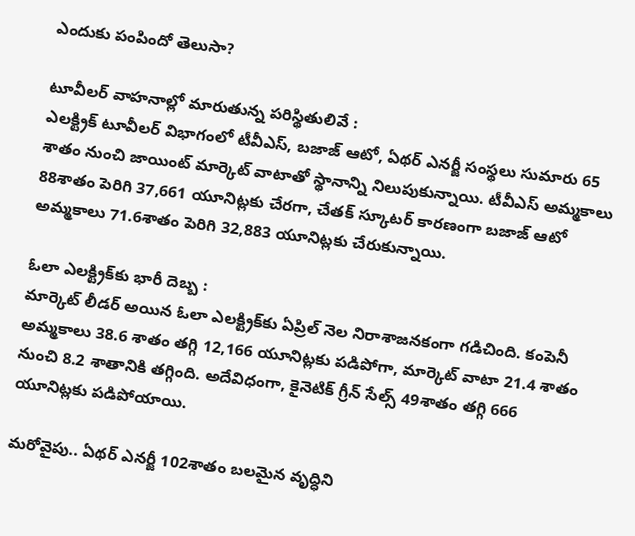ఎందుకు పంపిందో తెలుసా?

టూవీలర్ వాహనాల్లో మారుతున్న పరిస్థితులివే :
ఎలక్ట్రిక్ టూవీలర్ విభాగంలో టీవీఎస్, బజాజ్ ఆటో, ఏథర్ ఎనర్జీ సంస్థలు సుమారు 65 శాతం నుంచి జాయింట్ మార్కెట్ వాటాతో స్థానాన్ని నిలుపుకున్నాయి. టీవీఎస్ అమ్మకాలు 88శాతం పెరిగి 37,661 యూనిట్లకు చేరగా, చేతక్ స్కూటర్ కారణంగా బజాజ్ ఆటో అమ్మకాలు 71.6శాతం పెరిగి 32,883 యూనిట్లకు చేరుకున్నాయి.

ఓలా ఎలక్ట్రిక్‌కు భారీ దెబ్బ :
మార్కెట్ లీడర్‌ అయిన ఓలా ఎలక్ట్రిక్‌కు ఏప్రిల్ నెల నిరాశాజనకంగా గడిచింది. కంపెనీ అమ్మకాలు 38.6 శాతం తగ్గి 12,166 యూనిట్లకు పడిపోగా, మార్కెట్ వాటా 21.4 శాతం నుంచి 8.2 శాతానికి తగ్గింది. అదేవిధంగా, కైనెటిక్ గ్రీన్ సేల్స్ 49శాతం తగ్గి 666 యూనిట్లకు పడిపోయాయి.

మరోవైపు.. ఏథర్ ఎనర్జీ 102శాతం బలమైన వృద్ధిని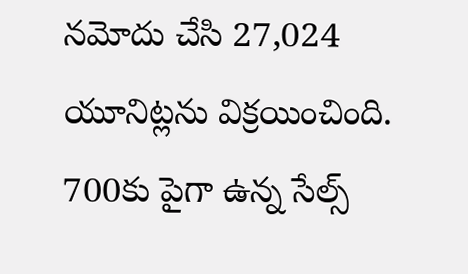నమోదు చేసి 27,024 యూనిట్లను విక్రయించింది. 700కు పైగా ఉన్న సేల్స్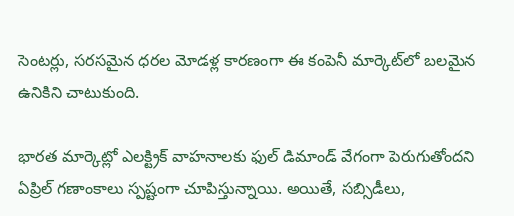సెంటర్లు, సరసమైన ధరల మోడళ్ల కారణంగా ఈ కంపెనీ మార్కెట్‌లో బలమైన ఉనికిని చాటుకుంది.

భారత మార్కెట్లో ఎలక్ట్రిక్ వాహనాలకు ఫుల్ డిమాండ్ వేగంగా పెరుగుతోందని ఏప్రిల్ గణాంకాలు స్పష్టంగా చూపిస్తున్నాయి. అయితే, సబ్సిడీలు,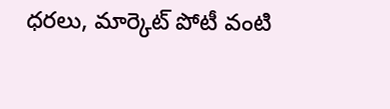ధరలు, మార్కెట్ పోటీ వంటి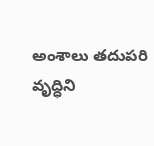అంశాలు తదుపరి వృద్ధిని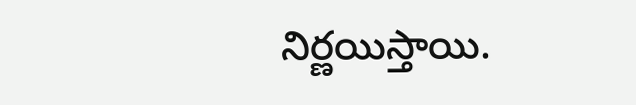నిర్ణయిస్తాయి.